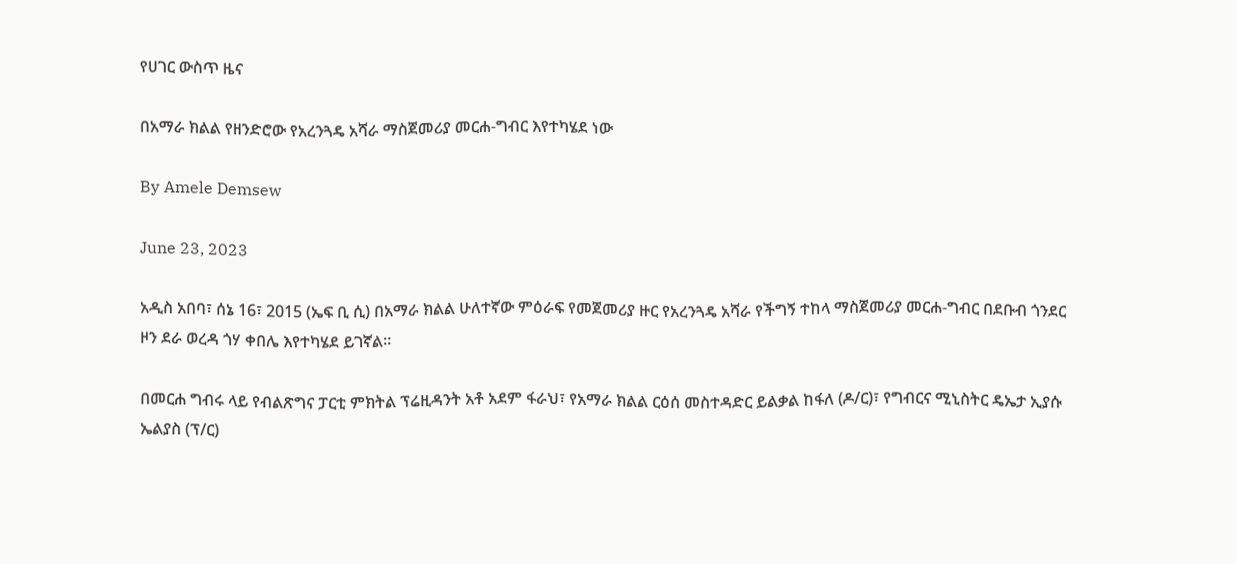የሀገር ውስጥ ዜና

በአማራ ክልል የዘንድሮው የአረንጓዴ አሻራ ማስጀመሪያ መርሐ-ግብር እየተካሄደ ነው

By Amele Demsew

June 23, 2023

አዲስ አበባ፣ ሰኔ 16፣ 2015 (ኤፍ ቢ ሲ) በአማራ ክልል ሁለተኛው ምዕራፍ የመጀመሪያ ዙር የአረንጓዴ አሻራ የችግኝ ተከላ ማስጀመሪያ መርሐ-ግብር በደቡብ ጎንደር ዞን ደራ ወረዳ ጎሃ ቀበሌ እየተካሄደ ይገኛል።

በመርሐ ግብሩ ላይ የብልጽግና ፓርቲ ምክትል ፕሬዚዳንት አቶ አደም ፋራህ፣ የአማራ ክልል ርዕሰ መስተዳድር ይልቃል ከፋለ (ዶ/ር)፣ የግብርና ሚኒስትር ዴኤታ ኢያሱ ኤልያስ (ፕ/ር)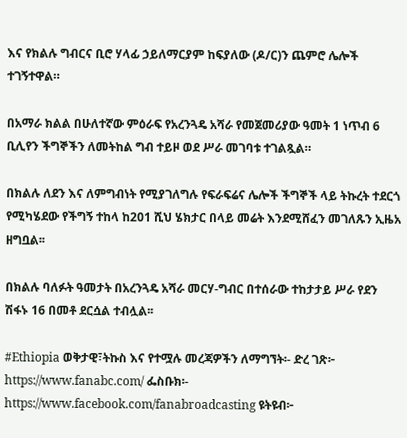እና የክልሉ ግብርና ቢሮ ሃላፊ ኃይለማርያም ከፍያለው (ዶ/ር)ን ጨምሮ ሌሎች ተገኝተዋል።

በአማራ ክልል በሁለተኛው ምዕራፍ የአረንጓዴ አሻራ የመጀመሪያው ዓመት 1 ነጥብ 6 ቢሊየን ችግኞችን ለመትከል ግብ ተይዞ ወደ ሥራ መገባቱ ተገልጿል።

በክልሉ ለደን እና ለምግብነት የሚያገለግሉ የፍራፍሬና ሌሎች ችግኞች ላይ ትኩረት ተደርጎ የሚካሄደው የችግኝ ተከላ ከ201 ሺህ ሄክታር በላይ መሬት እንደሚሸፈን መገለጹን ኢዜአ ዘግቧል፡፡

በክልሉ ባለፉት ዓመታት በአረንጓዴ አሻራ መርሃ-ግብር በተሰራው ተከታታይ ሥራ የደን ሽፋኑ 16 በመቶ ደርሷል ተብሏል፡፡

#Ethiopia ወቅታዊ፣ትኩስ እና የተሟሉ መረጃዎችን ለማግኘት፡- ድረ ገጽ፦ https://www.fanabc.com/ ፌስቡክ፡- https://www.facebook.com/fanabroadcasting ዩትዩብ፦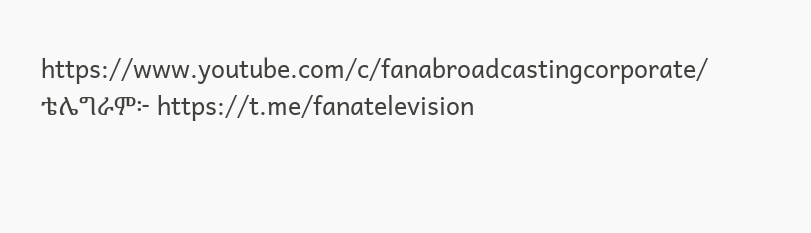https://www.youtube.com/c/fanabroadcastingcorporate/ ቴሌግራም፦ https://t.me/fanatelevision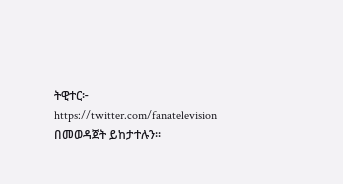ትዊተር፦ https://twitter.com/fanatelevision በመወዳጀት ይከታተሉን፡፡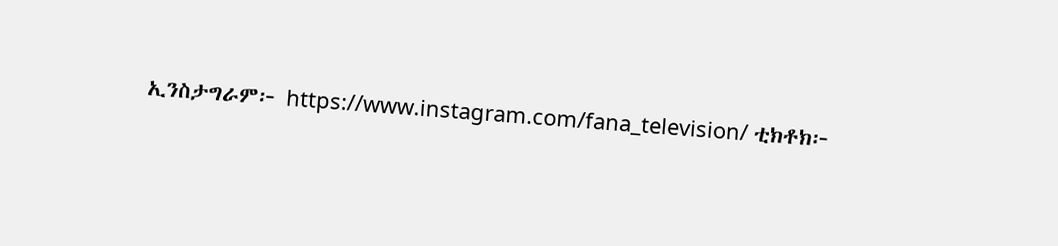ኢንስታግራም፦ https://www.instagram.com/fana_television/ ቲክቶክ፦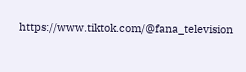https://www.tiktok.com/@fana_television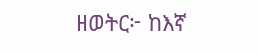ዘወትር፦ ከእኛ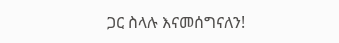ጋር ስላሉ እናመሰግናለን!